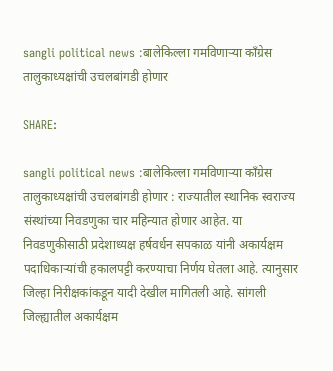sangli political news :बालेकिल्ला गमविणार्‍या काँग्रेस तालुकाध्यक्षांची उचलबांगडी होणार

SHARE:

sangli political news :बालेकिल्ला गमविणार्‍या काँग्रेस तालुकाध्यक्षांची उचलबांगडी होणार : राज्यातील स्थानिक स्वराज्य संस्थांच्या निवडणुका चार महिन्यात होणार आहेत. या निवडणुकीसाठी प्रदेशाध्यक्ष हर्षवर्धन सपकाळ यांनी अकार्यक्षम पदाधिकार्‍यांची हकालपट्टी करण्याचा निर्णय घेतला आहे. त्यानुसार जिल्हा निरीक्षकांकडून यादी देखील मागितली आहे. सांगली जिल्ह्यातील अकार्यक्षम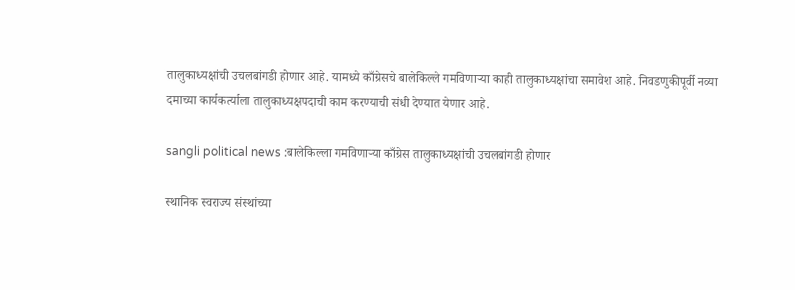तालुकाध्यक्षांची उचलबांगडी होणार आहे. यामध्ये काँग्रेसचे बालेकिल्ले गमविणार्‍या काही तालुकाध्यक्षांचा समावेश आहे. निवडणुकीपूर्वी नव्या दमाच्या कार्यकर्त्याला तालुकाध्यक्षपदाची काम करण्याची संधी देण्यात येणार आहे.

sangli political news :बालेकिल्ला गमविणार्‍या काँग्रेस तालुकाध्यक्षांची उचलबांगडी होणार

स्थानिक स्वराज्य संस्थांच्या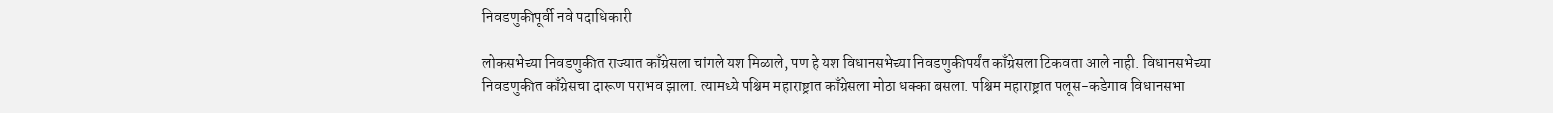निवडणुकीपूर्वी नवे पदाधिकारी

लोकसभेच्या निवडणुकीत राज्यात काँग्रेसला चांगले यश मिळाले, पण हे यश विधानसभेच्या निवडणुकीपर्यंत काँग्रेसला टिकवता आले नाही. विधानसभेच्या निवडणुकीत काँग्रेसचा दारूण पराभव झाला. त्यामध्ये पश्चिम महाराष्ट्रात काँग्रेसला मोठा धक्का बसला. पश्चिम महाराष्ट्रात पलूस-कडेगाव विधानसभा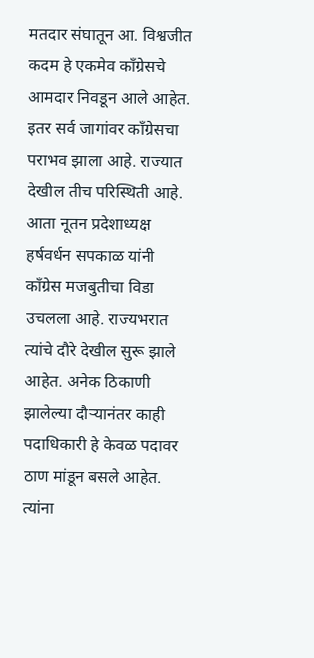मतदार संघातून आ. विश्वजीत कदम हे एकमेव काँग्रेसचे आमदार निवडून आले आहेत. इतर सर्व जागांवर काँग्रेसचा पराभव झाला आहे. राज्यात देखील तीच परिस्थिती आहे. आता नूतन प्रदेशाध्यक्ष हर्षवर्धन सपकाळ यांनी काँग्रेस मजबुतीचा विडा उचलला आहे. राज्यभरात त्यांचे दौरे देखील सुरू झाले आहेत. अनेक ठिकाणी झालेल्या दौर्‍यानंतर काही पदाधिकारी हे केवळ पदावर ठाण मांडून बसले आहेत. त्यांना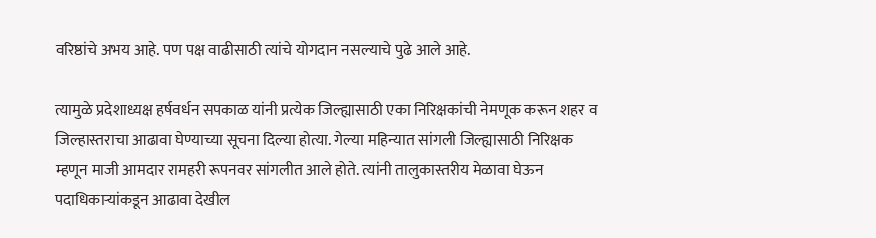वरिष्ठांचे अभय आहे. पण पक्ष वाढीसाठी त्यांचे योगदान नसल्याचे पुढे आले आहे.

त्यामुळे प्रदेशाध्यक्ष हर्षवर्धन सपकाळ यांनी प्रत्येक जिल्ह्यासाठी एका निरिक्षकांची नेमणूक करून शहर व जिल्हास्तराचा आढावा घेण्याच्या सूचना दिल्या होत्या. गेल्या महिन्यात सांगली जिल्ह्यासाठी निरिक्षक म्हणून माजी आमदार रामहरी रूपनवर सांगलीत आले होते. त्यांनी तालुकास्तरीय मेळावा घेऊन पदाधिकार्‍यांकडून आढावा देखील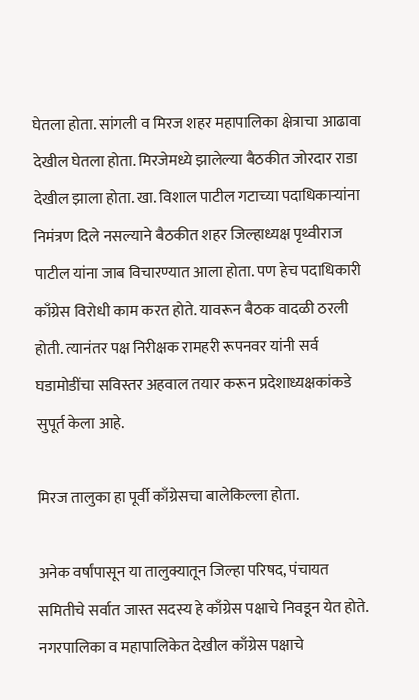घेतला होता. सांगली व मिरज शहर महापालिका क्षेत्राचा आढावा देखील घेतला होता. मिरजेमध्ये झालेल्या बैठकीत जोरदार राडा देखील झाला होता. खा. विशाल पाटील गटाच्या पदाधिकार्‍यांना निमंत्रण दिले नसल्याने बैठकीत शहर जिल्हाध्यक्ष पृथ्वीराज पाटील यांना जाब विचारण्यात आला होता. पण हेच पदाधिकारी काँग्रेस विरोधी काम करत होते. यावरून बैठक वादळी ठरली होती. त्यानंतर पक्ष निरीक्षक रामहरी रूपनवर यांनी सर्व घडामोडींचा सविस्तर अहवाल तयार करून प्रदेशाध्यक्षकांकडे सुपूर्त केला आहे.

मिरज तालुका हा पूर्वी काँग्रेसचा बालेकिल्ला होता.

अनेक वर्षांपासून या तालुक्यातून जिल्हा परिषद, पंचायत समितीचे सर्वात जास्त सदस्य हे काँग्रेस पक्षाचे निवडून येत होते. नगरपालिका व महापालिकेत देखील काँग्रेस पक्षाचे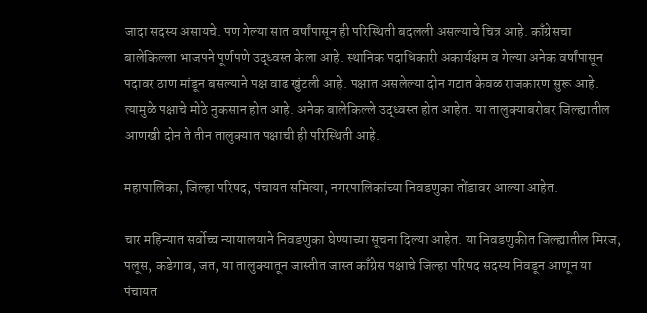जादा सदस्य असायचे. पण गेल्या सात वर्षांपासून ही परिस्थिती बदलली असल्याचे चित्र आहे. काँग्रेसचा बालेकिल्ला भाजपने पूर्णपणे उद्ध्वस्त केला आहे. स्थानिक पदाधिकारी अकार्यक्षम व गेल्या अनेक वर्षांपासून पदावर ठाण मांडून बसल्याने पक्ष वाढ खुंटली आहे. पक्षात असलेल्या दोन गटात केवळ राजकारण सुरू आहे. त्यामुळे पक्षाचे मोठे नुकसान होत आहे. अनेक बालेकिल्ले उद्ध्वस्त होत आहेत. या तालुक्याबरोबर जिल्ह्यातील आणखी दोन ते तीन तालुक्यात पक्षाची ही परिस्थिती आहे.

महापालिका, जिल्हा परिषद, पंचायत समित्या, नगरपालिकांच्या निवडणुका तोंडावर आल्या आहेत.

चार महिन्यात सर्वोच्च न्यायालयाने निवडणुका घेण्याच्या सूचना दिल्या आहेत. या निवडणुकीत जिल्ह्यातील मिरज, पलूस, कडेगाव, जत, या तालुक्यातून जास्तीत जास्त काँग्रेस पक्षाचे जिल्हा परिषद सदस्य निवडून आणून या पंचायत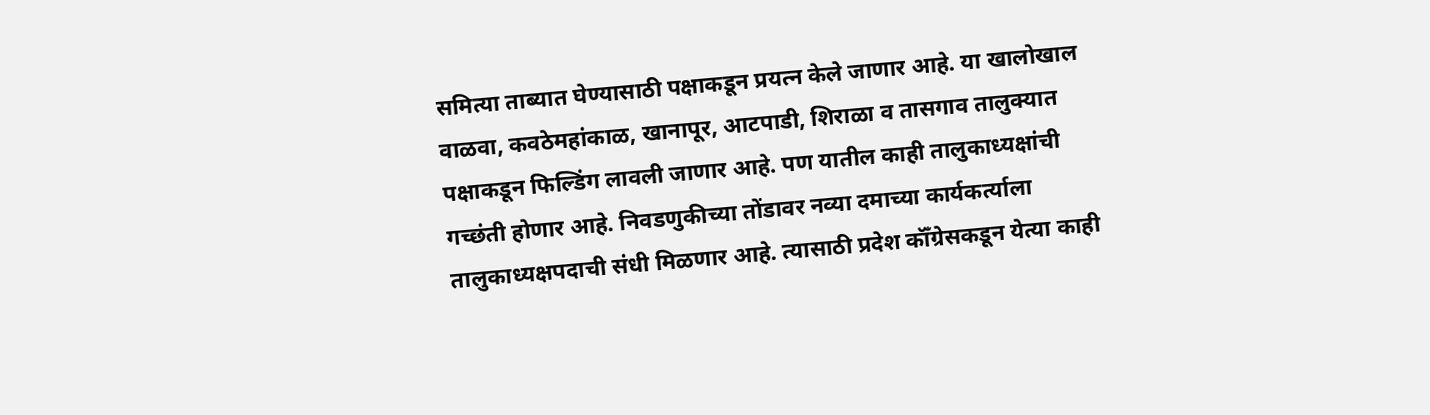समित्या ताब्यात घेण्यासाठी पक्षाकडून प्रयत्न केले जाणार आहे. या खालोखाल वाळवा, कवठेमहांकाळ, खानापूर, आटपाडी, शिराळा व तासगाव तालुक्यात पक्षाकडून फिल्डिंग लावली जाणार आहे. पण यातील काही तालुकाध्यक्षांची गच्छंती होणार आहे. निवडणुकीच्या तोंडावर नव्या दमाच्या कार्यकर्त्याला तालुकाध्यक्षपदाची संधी मिळणार आहे. त्यासाठी प्रदेश कॉँग्रेसकडून येत्या काही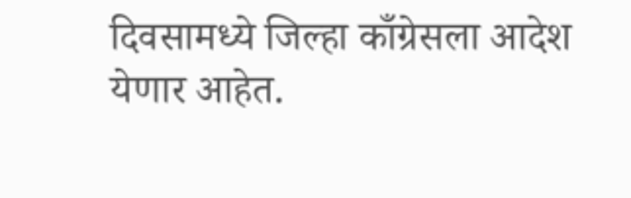दिवसामध्ये जिल्हा काँग्रेसला आदेश येणार आहेत.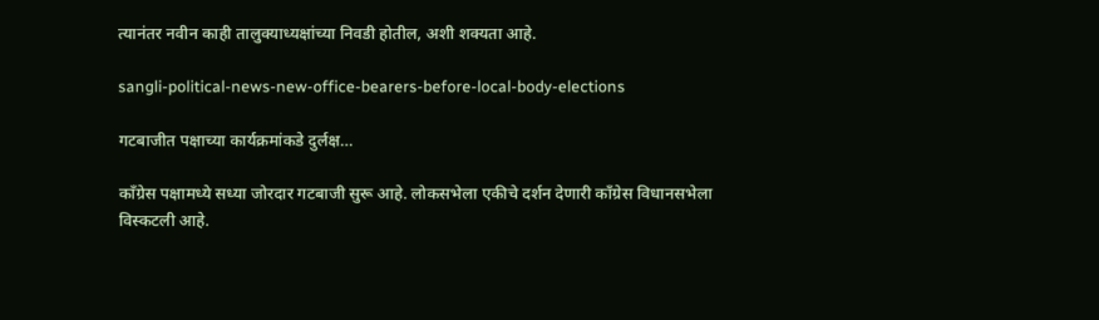त्यानंतर नवीन काही तालुक्याध्यक्षांच्या निवडी होतील, अशी शक्यता आहे.

sangli-political-news-new-office-bearers-before-local-body-elections

गटबाजीत पक्षाच्या कार्यक्रमांकडे दुर्लक्ष…

काँग्रेस पक्षामध्ये सध्या जोरदार गटबाजी सुरू आहे. लोकसभेला एकीचे दर्शन देणारी काँग्रेस विधानसभेला विस्कटली आहे.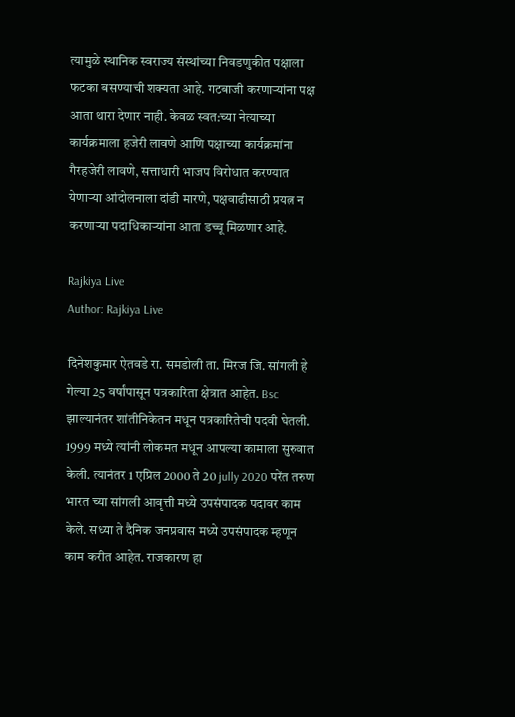त्यामुळे स्थानिक स्वराज्य संस्थांच्या निवडणुकीत पक्षाला फटका बसण्याची शक्यता आहे. गटबाजी करणार्‍यांना पक्ष आता थारा देणार नाही. केवळ स्वत:च्या नेत्याच्या कार्यक्रमाला हजेरी लावणे आणि पक्षाच्या कार्यक्रमांना गैरहजेरी लावणे, सत्ताधारी भाजप विरोधात करण्यात येणार्‍या आंदोलनाला दांडी मारणे, पक्षवाढीसाठी प्रयत्न न करणार्‍या पदाधिकार्‍यांना आता डच्चू मिळणार आहे.

Rajkiya Live
Author: Rajkiya Live

दिनेशकुमार ऐतवडे रा. समडोली ता. मिरज जि. सांगली हे गेल्या 25 वर्षांपासून पत्रकारिता क्षेत्रात आहेत. Bsc झाल्यानंतर शांतीनिकेतन मधून पत्रकारितेची पदवी घेतली. 1999 मध्ये त्यांनी लोकमत मधून आपल्या कामाला सुरुवात केली. त्यानंतर 1 एप्रिल 2000 ते 20 jully 2020 परेंत तरुण भारत च्या सांगली आवृत्ती मध्ये उपसंपादक पदावर काम केले. सध्या ते दैनिक जनप्रवास मध्ये उपसंपादक म्हणून काम करीत आहेत. राजकारण हा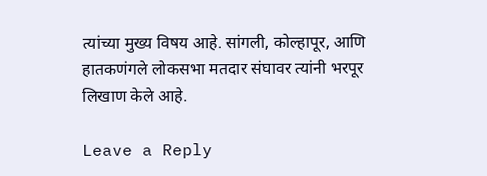त्यांच्या मुख्य विषय आहे. सांगली, कोल्हापूर, आणि हातकणंगले लोकसभा मतदार संघावर त्यांनी भरपूर लिखाण केले आहे.

Leave a Reply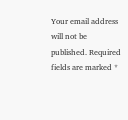Your email address will not be published. Required fields are marked *